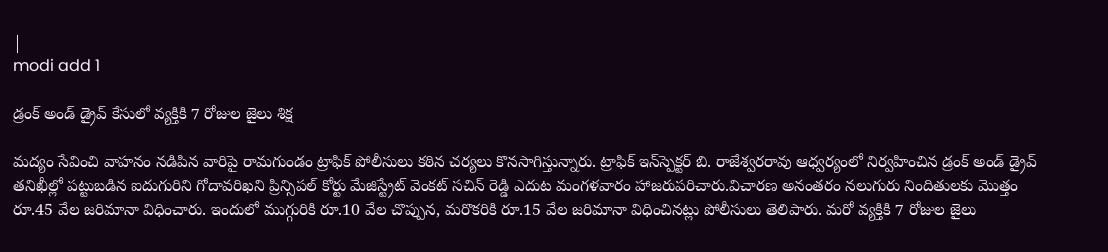|
modi add 1

డ్రంక్ అండ్ డ్రైవ్ కేసులో వ్యక్తికి 7 రోజుల జైలు శిక్ష

మద్యం సేవించి వాహనం నడిపిన వారిపై రామగుండం ట్రాఫిక్ పోలీసులు కఠిన చర్యలు కొనసాగిస్తున్నారు. ట్రాఫిక్ ఇన్‌స్పెక్టర్ బి. రాజేశ్వరరావు ఆధ్వర్యంలో నిర్వహించిన డ్రంక్ అండ్ డ్రైవ్ తనిఖీల్లో పట్టుబడిన ఐదుగురిని గోదావరిఖని ప్రిన్సిపల్ కోర్టు మేజిస్ట్రేట్ వెంకట్ సచిన్ రెడ్డి ఎదుట మంగళవారం హాజరుపరిచారు.విచారణ అనంతరం నలుగురు నిందితులకు మొత్తం రూ.45 వేల జరిమానా విధించారు. ఇందులో ముగ్గురికి రూ.10 వేల చొప్పున, మరొకరికి రూ.15 వేల జరిమానా విధించినట్లు పోలీసులు తెలిపారు. మరో వ్యక్తికి 7 రోజుల జైలు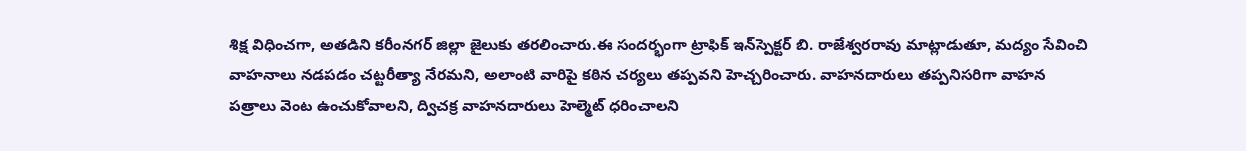శిక్ష విధించగా, అతడిని కరీంనగర్ జిల్లా జైలుకు తరలించారు.ఈ సందర్భంగా ట్రాఫిక్ ఇన్‌స్పెక్టర్ బి. రాజేశ్వరరావు మాట్లాడుతూ, మద్యం సేవించి వాహనాలు నడపడం చట్టరీత్యా నేరమని, అలాంటి వారిపై కఠిన చర్యలు తప్పవని హెచ్చరించారు. వాహనదారులు తప్పనిసరిగా వాహన పత్రాలు వెంట ఉంచుకోవాలని, ద్విచక్ర వాహనదారులు హెల్మెట్ ధరించాలని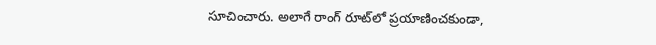సూచించారు. అలాగే రాంగ్ రూట్‌లో ప్రయాణించకుండా,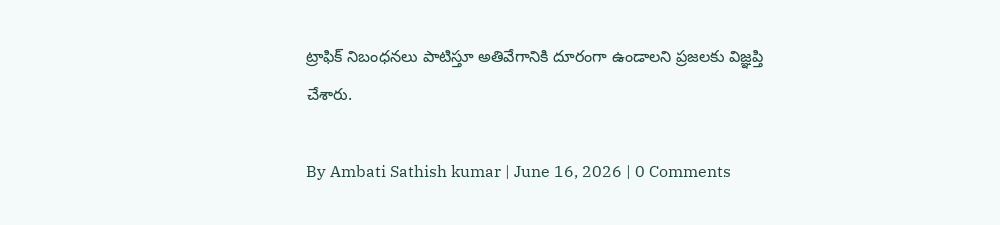ట్రాఫిక్ నిబంధనలు పాటిస్తూ అతివేగానికి దూరంగా ఉండాలని ప్రజలకు విజ్ఞప్తి చేశారు.

By Ambati Sathish kumar | June 16, 2026 | 0 Comments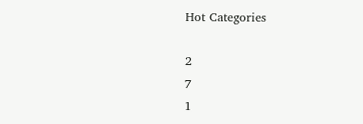Hot Categories

2
7
1